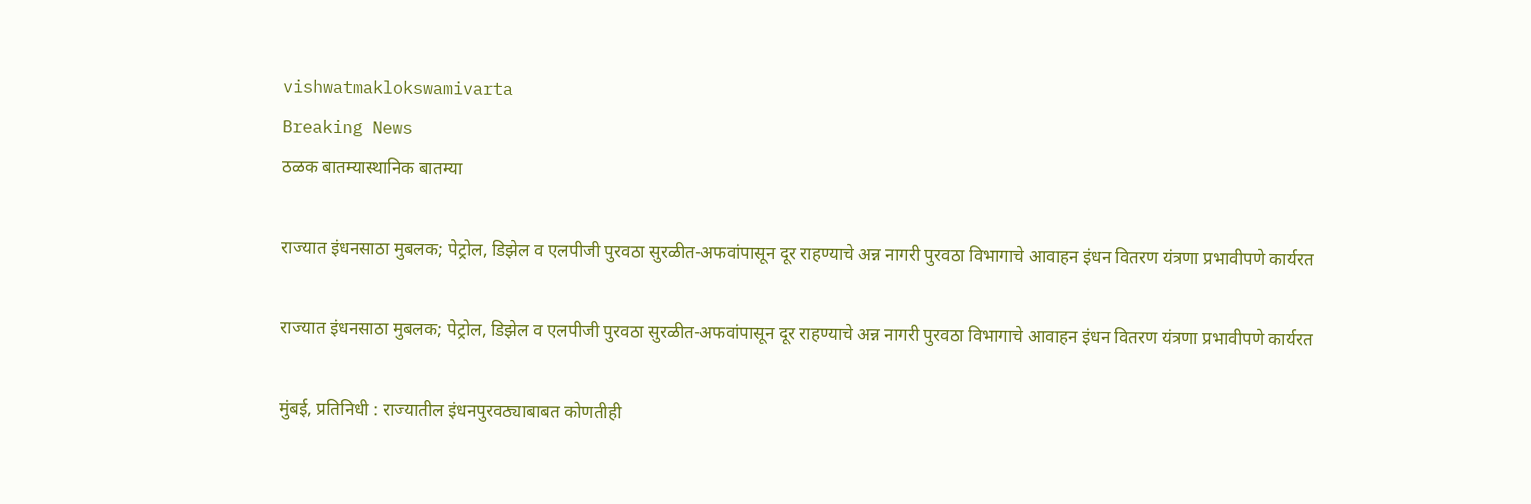vishwatmaklokswamivarta
Breaking News
ठळक बातम्यास्थानिक बातम्या

राज्यात इंधनसाठा मुबलक; पेट्रोल, डिझेल व एलपीजी पुरवठा सुरळीत-अफवांपासून दूर राहण्याचे अन्न नागरी पुरवठा विभागाचे आवाहन इंधन वितरण यंत्रणा प्रभावीपणे कार्यरत

राज्यात इंधनसाठा मुबलक; पेट्रोल, डिझेल व एलपीजी पुरवठा सुरळीत-अफवांपासून दूर राहण्याचे अन्न नागरी पुरवठा विभागाचे आवाहन इंधन वितरण यंत्रणा प्रभावीपणे कार्यरत

मुंबई, प्रतिनिधी : राज्यातील इंधनपुरवठ्याबाबत कोणतीही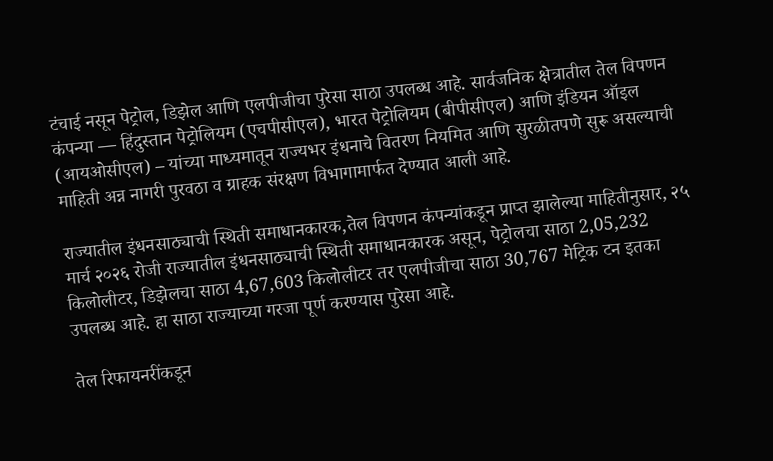टंचाई नसून पेट्रोल, डिझेल आणि एलपीजीचा पुरेसा साठा उपलब्ध आहे. सार्वजनिक क्षेत्रातील तेल विपणन कंपन्या — हिंदुस्तान पेट्रोलियम (एचपीसीएल), भारत पेट्रोलियम (बीपीसीएल) आणि इंडियन ऑइल (आयओसीएल) – यांच्या माध्यमातून राज्यभर इंधनाचे वितरण नियमित आणि सुरळीतपणे सुरू असल्याची माहिती अन्न नागरी पुरवठा व ग्राहक संरक्षण विभागामार्फत देण्यात आली आहे.

राज्यातील इंधनसाठ्याची स्थिती समाधानकारक,तेल विपणन कंपन्यांकडून प्राप्त झालेल्या माहितीनुसार, २५ मार्च २०२६ रोजी राज्यातील इंधनसाठ्याची स्थिती समाधानकारक असून, पेट्रोलचा साठा 2,05,232 किलोलीटर, डिझेलचा साठा 4,67,603 किलोलीटर तर एलपीजीचा साठा 30,767 मेट्रिक टन इतका उपलब्ध आहे. हा साठा राज्याच्या गरजा पूर्ण करण्यास पुरेसा आहे.

तेल रिफायनरींकडून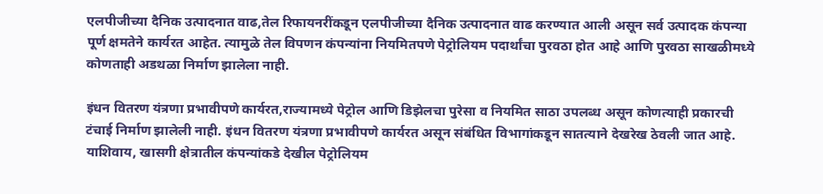एलपीजीच्या दैनिक उत्पादनात वाढ,तेल रिफायनरींकडून एलपीजीच्या दैनिक उत्पादनात वाढ करण्यात आली असून सर्व उत्पादक कंपन्या पूर्ण क्षमतेने कार्यरत आहेत. त्यामुळे तेल विपणन कंपन्यांना नियमितपणे पेट्रोलियम पदार्थांचा पुरवठा होत आहे आणि पुरवठा साखळीमध्ये कोणताही अडथळा निर्माण झालेला नाही.

इंधन वितरण यंत्रणा प्रभावीपणे कार्यरत,राज्यामध्ये पेट्रोल आणि डिझेलचा पुरेसा व नियमित साठा उपलब्ध असून कोणत्याही प्रकारची टंचाई निर्माण झालेली नाही. इंधन वितरण यंत्रणा प्रभावीपणे कार्यरत असून संबंधित विभागांकडून सातत्याने देखरेख ठेवली जात आहे. याशिवाय, खासगी क्षेत्रातील कंपन्यांकडे देखील पेट्रोलियम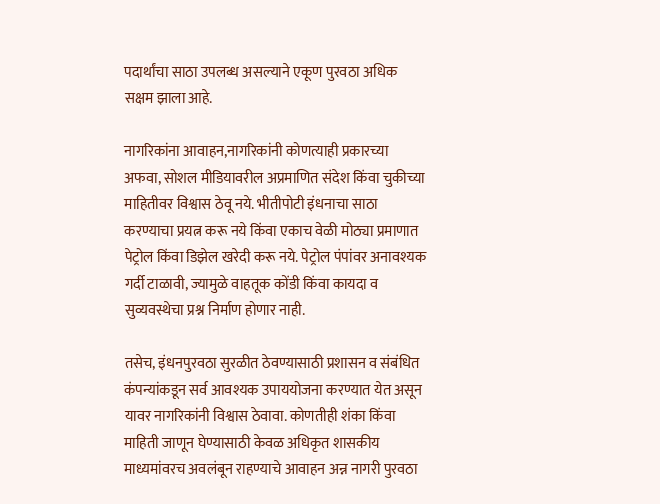पदार्थांचा साठा उपलब्ध असल्याने एकूण पुरवठा अधिक सक्षम झाला आहे.

नागरिकांना आवाहन,नागरिकांनी कोणत्याही प्रकारच्या अफवा, सोशल मीडियावरील अप्रमाणित संदेश किंवा चुकीच्या माहितीवर विश्वास ठेवू नये. भीतीपोटी इंधनाचा साठा करण्याचा प्रयत्न करू नये किंवा एकाच वेळी मोठ्या प्रमाणात पेट्रोल किंवा डिझेल खरेदी करू नये. पेट्रोल पंपांवर अनावश्यक गर्दी टाळावी, ज्यामुळे वाहतूक कोंडी किंवा कायदा व सुव्यवस्थेचा प्रश्न निर्माण होणार नाही.

तसेच, इंधनपुरवठा सुरळीत ठेवण्यासाठी प्रशासन व संबंधित कंपन्यांकडून सर्व आवश्यक उपाययोजना करण्यात येत असून यावर नागरिकांनी विश्वास ठेवावा. कोणतीही शंका किंवा माहिती जाणून घेण्यासाठी केवळ अधिकृत शासकीय माध्यमांवरच अवलंबून राहण्याचे आवाहन अन्न नागरी पुरवठा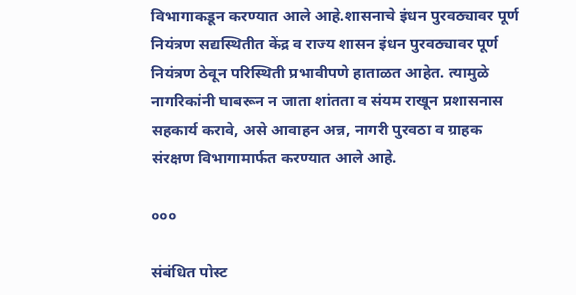विभागाकडून करण्यात आले आहे.शासनाचे इंधन पुरवठ्यावर पूर्ण नियंत्रण सद्यस्थितीत केंद्र व राज्य शासन इंधन पुरवठ्यावर पूर्ण नियंत्रण ठेवून परिस्थिती प्रभावीपणे हाताळत आहेत. त्यामुळे नागरिकांनी घाबरून न जाता शांतता व संयम राखून प्रशासनास सहकार्य करावे, असे आवाहन अन्न, नागरी पुरवठा व ग्राहक संरक्षण विभागामार्फत करण्यात आले आहे.

०००

संबंधित पोस्ट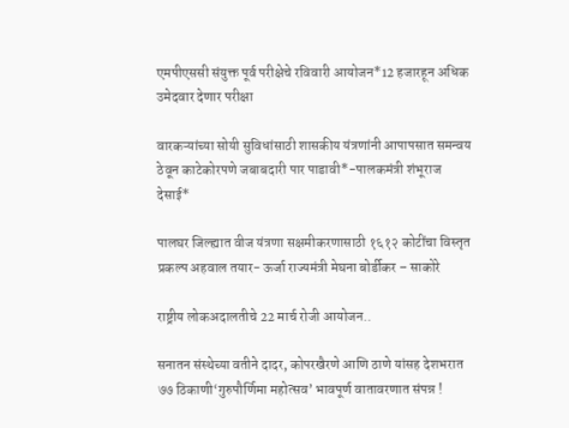एमपीएससी संयुक्त पूर्व परीक्षेचे रविवारी आयोजन*12 हजारहून अधिक उमेदवार देणार परीक्षा

वारकऱ्यांच्या सोयी सुविधांसाठी शासकीय यंत्रणांनी आपापसात समन्वय ठेवून काटेकोरपणे जबाबदारी पार पाडावी*-पालकमंत्री शंभूराज देसाई*

पालघर जिल्ह्यात वीज यंत्रणा सक्षमीकरणासाठी १६१२ कोटींचा विस्तृत प्रकल्प अहवाल तयार- ऊर्जा राज्यमंत्री मेघना बोर्डीकर – साकोरे

राष्ट्रीय लोकअदालतीचे 22 मार्च रोजी आयोजन..

सनातन संस्थेच्या वतीने दादर, कोपरखैरणे आणि ठाणे यांसह देशभरात ७७ ठिकाणी‘गुरुपौर्णिमा महोत्सव’ भावपूर्ण वातावरणात संपन्न !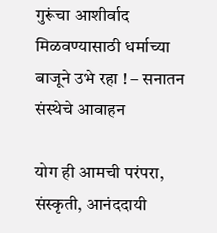गुरूंचा आशीर्वाद मिळवण्यासाठी धर्माच्या बाजूने उभे रहा ! – सनातन संस्थेचे आवाहन

योग ही आमची परंपरा, संस्कृती, आनंददायी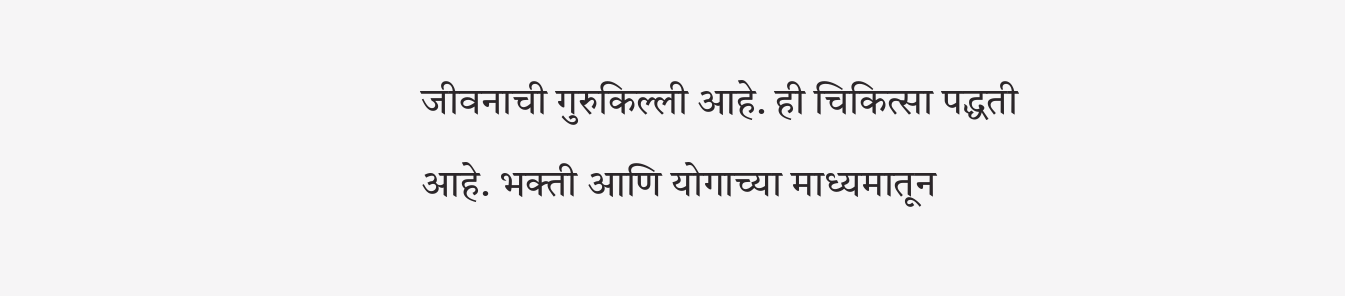जीवनाची गुरुकिल्ली आहे. ही चिकित्सा पद्धती आहे. भक्ती आणि योगाच्या माध्यमातून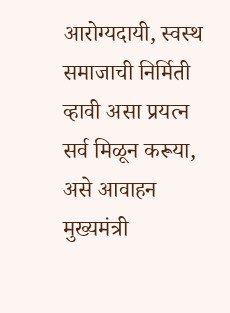आरोग्यदायी, स्वस्थ समाजाची निर्मिती व्हावी असा प्रयत्न सर्व मिळून करूया, असे आवाहन मुख्यमंत्री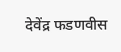देवेंद्र फडणवीस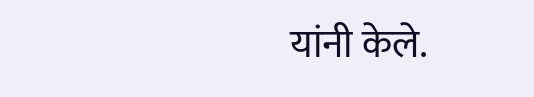यांनी केले.